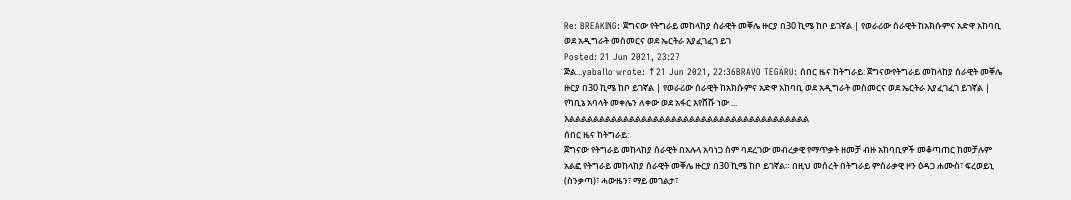Re: BREAKING: ጀግናው የትግራይ መከላከያ ሰራዊት መቐሌ ዙርያ በ30 ኪሜ ከቦ ይገኛል | የወራሪው ሰራዊት ከአክሱምና አድዋ አከባቢ ወደ አዲግራት መስመርና ወደ ኤርትራ እያፈገፈገ ይገ
Posted: 21 Jun 2021, 23:27
ጅል...yaballo wrote: ↑21 Jun 2021, 22:36BRAVO TEGARU: ሰበር ዜና ከትግራይ: ጀግናውየትግራይ መከላከያ ሰራዊት መቐሌ ዙርያ በ30 ኪሜ ከቦ ይገኛል | የወራሪው ሰራዊት ከአክሱምና አድዋ አከባቢ ወደ አዲግራት መስመርና ወደ ኤርትራ እያፈገፈገ ይገኛል | የካቢኔ አባላት መቀሌን ለቀው ወደ አፋር እየሸሹ ነው ...
እልልልልልልልልልልልልልልልልልልልልልልልልልልልልልልልልልልልልልልልል
ሰበር ዜና ከትግራይ:
ጀግናው የትግራይ መከላከያ ሰራዊት በአሉላ አባነጋ ስም ባደረገው መብረቃዊ የማጥቃት ዘመቻ ብዙ አከባቢዎች መቆጣጠር ከመቻሉም አልፎ የትግራይ መከላከያ ሰራዊት መቐሌ ዙርያ በ30 ኪሜ ከቦ ይገኛል። በዚህ መሰረት በትግራይ ምስራቃዊ ዞን ዕዳጋ ሐሙስ፣ ፍረወይኒ (ስንቃጣ)፣ ሓውዜን፣ ማይ መገልታ፣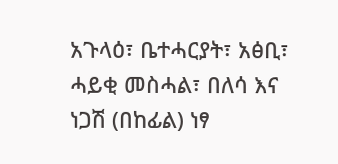አጉላዕ፣ ቤተሓርያት፣ አፅቢ፣ ሓይቂ መስሓል፣ በለሳ እና ነጋሽ (በከፊል) ነፃ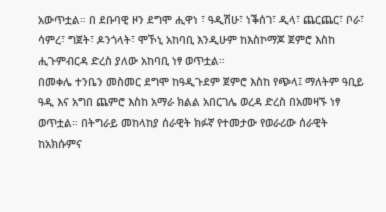አውጥቷል። በ ደቡባዊ ዞን ደግሞ ሒዋነ ፣ ዓዲሽሁ፣ ነቕሰገ፣ ዲላ፣ ጨርጨር፣ ቦራ፣ ሳምረ፣ ግጀት፣ ዶንጎላት፣ ሞኾኒ አከባቢ እንዲሁም ከእስኮማጆ ጀምሮ እስከ ሒጉምብርዳ ድረስ ያለው አከባቢ ነፃ ወጥቷል።
በመቀሌ ተንቤን መስመር ደግሞ ከዓዲጉደም ጀምሮ እስከ የጭላ፤ ማለትም ዓቢይ ዓዲ እና አግበ ጨምሮ እስከ አማራ ክልል አበርገሌ ወረዳ ድረስ በአመዛኙ ነፃ ወጥቷል። በትግራይ መከላከያ ሰራዊት ክፉኛ የተመታው የወራሪው ሰራዊት ከአክሱምና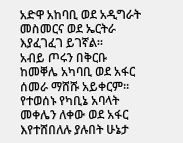አድዋ አከባቢ ወደ አዲግራት መስመርና ወደ ኤርትራ እያፈገፈገ ይገኛል።
አብይ ጦሩን በቅርቡ ከመቐሌ አካባቢ ወደ አፋር ሰመራ ማሸሹ አይቀርም። የተወሰኑ የካቢኔ አባላት መቀሌን ለቀው ወደ አፋር እየተሸበለሉ ያሉበት ሁኔታ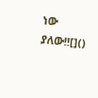ነው ያለው!![]()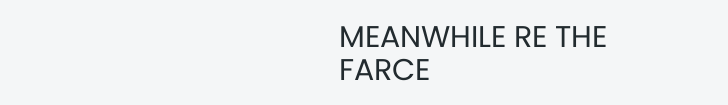MEANWHILE RE THE FARCE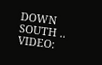DOWN SOUTH ..
VIDEO: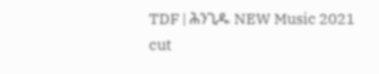TDF | ሕንጊዱ NEW Music 2021
cut